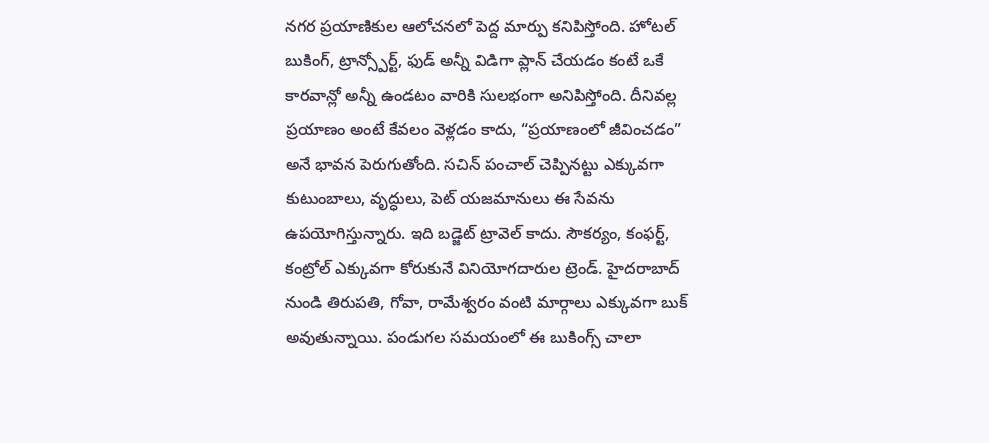నగర ప్రయాణికుల ఆలోచనలో పెద్ద మార్పు కనిపిస్తోంది. హోటల్ బుకింగ్, ట్రాన్స్పోర్ట్, ఫుడ్ అన్నీ విడిగా ప్లాన్ చేయడం కంటే ఒకే కారవాన్లో అన్నీ ఉండటం వారికి సులభంగా అనిపిస్తోంది. దీనివల్ల ప్రయాణం అంటే కేవలం వెళ్లడం కాదు, “ప్రయాణంలో జీవించడం” అనే భావన పెరుగుతోంది. సచిన్ పంచాల్ చెప్పినట్టు ఎక్కువగా కుటుంబాలు, వృద్ధులు, పెట్ యజమానులు ఈ సేవను ఉపయోగిస్తున్నారు. ఇది బడ్జెట్ ట్రావెల్ కాదు. సౌకర్యం, కంఫర్ట్, కంట్రోల్ ఎక్కువగా కోరుకునే వినియోగదారుల ట్రెండ్. హైదరాబాద్ నుండి తిరుపతి, గోవా, రామేశ్వరం వంటి మార్గాలు ఎక్కువగా బుక్ అవుతున్నాయి. పండుగల సమయంలో ఈ బుకింగ్స్ చాలా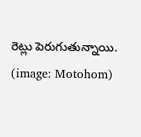రెట్లు పెరుగుతున్నాయి. (image: Motohom)